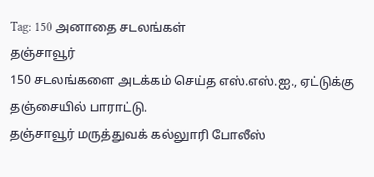Tag: 150 அனாதை சடலங்கள்
தஞ்சாவூர்
150 சடலங்களை அடக்கம் செய்த எஸ்.எஸ்.ஐ., ஏட்டுக்கு தஞ்சையில் பாராட்டு.
தஞ்சாவூர் மருத்துவக் கல்லுாரி போலீஸ்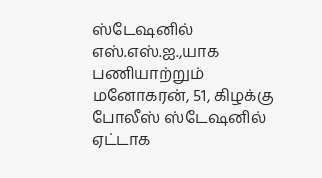ஸ்டேஷனில் எஸ்.எஸ்.ஐ.,யாக பணியாற்றும் மனோகரன், 51, கிழக்கு போலீஸ் ஸ்டேஷனில் ஏட்டாக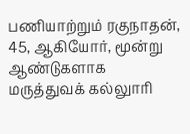பணியாற்றும் ரகுநாதன், 45, ஆகியோர், மூன்று ஆண்டுகளாக மருத்துவக் கல்லுாரி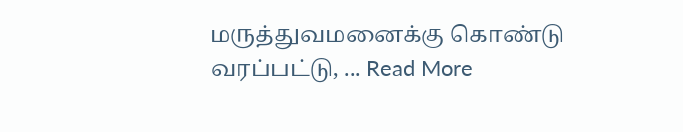மருத்துவமனைக்கு கொண்டு வரப்பட்டு, ... Read More